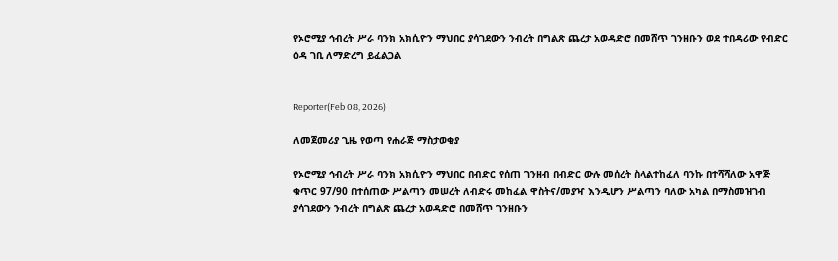የኦሮሚያ ኅብረት ሥራ ባንክ አክሲዮን ማህበር ያሳገደውን ንብረት በግልጽ ጨረታ አወዳድሮ በመሸጥ ገንዘቡን ወደ ተበዳሪው የብድር ዕዳ ገቢ ለማድረግ ይፈልጋል


Reporter(Feb 08, 2026)

ለመጀመሪያ ጊዜ የወጣ የሐራጅ ማስታወቂያ

የኦሮሚያ ኅብረት ሥራ ባንክ አክሲዮን ማህበር በብድር የሰጠ ገንዘብ በብድር ውሉ መሰረት ስላልተከፈለ ባንኩ በተሻሻለው አዋጅ ቁጥር 97/90 በተሰጠው ሥልጣን መሠረት ለብድሩ መከፈል ዋስትና/መያዣ እንዲሆን ሥልጣን ባለው አካል በማስመዝገብ ያሳገደውን ንብረት በግልጽ ጨረታ አወዳድሮ በመሸጥ ገንዘቡን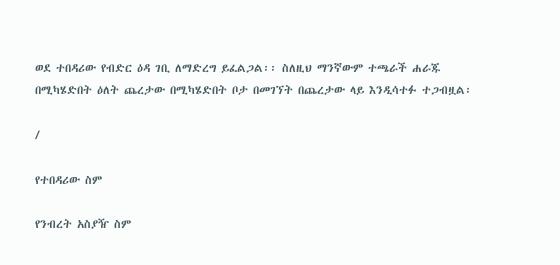ወደ ተበዳሪው የብድር ዕዳ ገቢ ለማድረግ ይፈልጋል፡፡ ስለዚህ ማንኛውም ተጫራች ሐራጁ በሚካሄድበት ዕለት ጨረታው በሚካሄድበት ቦታ በመገኘት በጨረታው ላይ እንዲሳተፉ ተጋብዟል፡

/

የተበዳሪው ስም

የንብረት አስያዥ ስም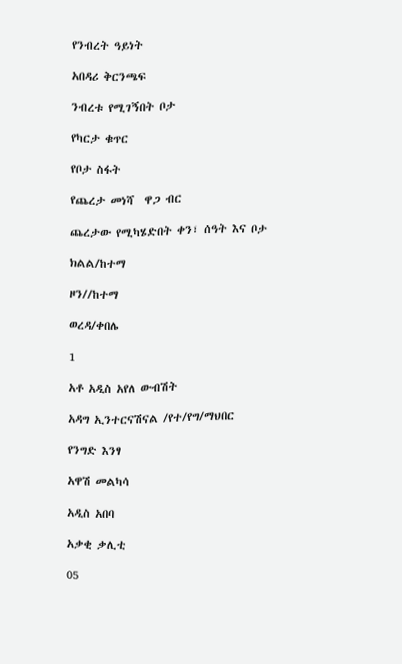የንብረት ዓይነት

አበዳሪ ቅርንጫፍ

ንብረቱ የሚገኝበት ቦታ

የካርታ ቁጥር

የቦታ ስፋት

የጨረታ መነሻ  ዋጋ ብር

ጨረታው የሚካሄድበት ቀን፣ ሰዓት እና ቦታ

ክልል/ከተማ

ዞን//ከተማ

ወረዳ/ቀበሌ

1

አቶ አዲስ አየለ ውብሽት

አዳግ ኢንተርናሽናል /የተ/የግ/ማህበር

የንግድ እንፃ

አዋሽ መልካሳ

አዲስ አበባ

አቃቂ ቃሊቲ

05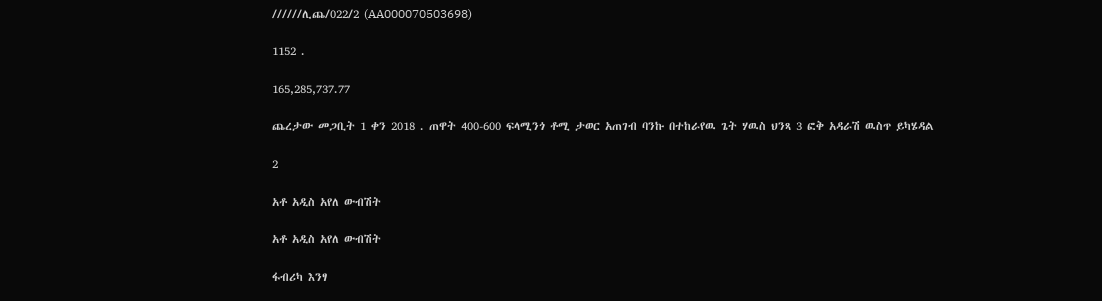//////ሊጨ/022/2 (AA000070503698)

1152 .

165,285,737.77

ጨረታው መጋቢት 1 ቀን 2018 . ጠዋት 400-600 ፍላሚንጎ ቶሚ ታወር አጠገብ ባንኩ በተከራየዉ ጌት ሃዉስ ህንጻ 3 ፎቅ አዳራሽ ዉስጥ ይካሄዳል

2

አቶ አዲስ አየለ ውብሽት

አቶ አዲስ አየለ ውብሽት

ፋብሪካ እንፃ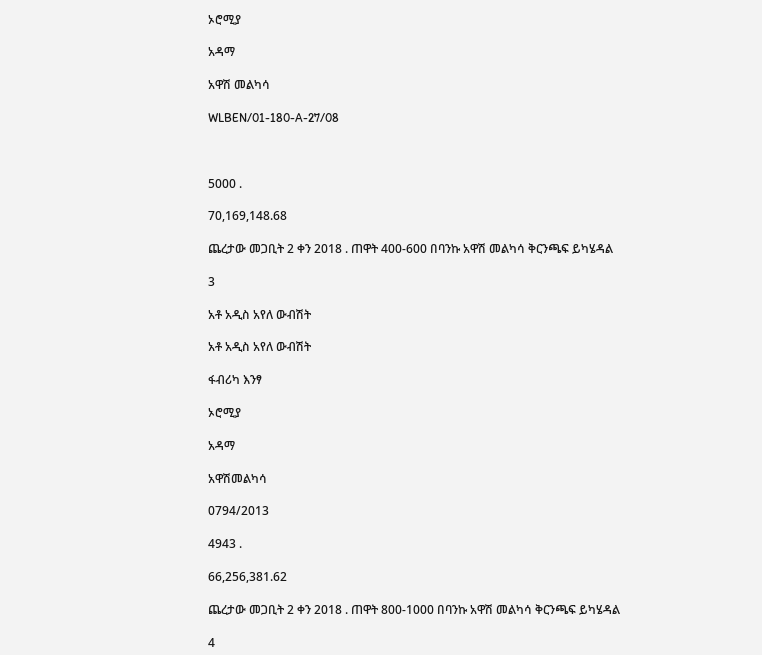ኦሮሚያ

አዳማ

አዋሽ መልካሳ

WLBEN/01-180-A-27/08



5000 .

70,169,148.68

ጨረታው መጋቢት 2 ቀን 2018 . ጠዋት 400-600 በባንኩ አዋሽ መልካሳ ቅርንጫፍ ይካሄዳል

3

አቶ አዲስ አየለ ውብሽት

አቶ አዲስ አየለ ውብሽት

ፋብሪካ እንፃ

ኦሮሚያ

አዳማ

አዋሽመልካሳ

0794/2013

4943 .

66,256,381.62

ጨረታው መጋቢት 2 ቀን 2018 . ጠዋት 800-1000 በባንኩ አዋሽ መልካሳ ቅርንጫፍ ይካሄዳል

4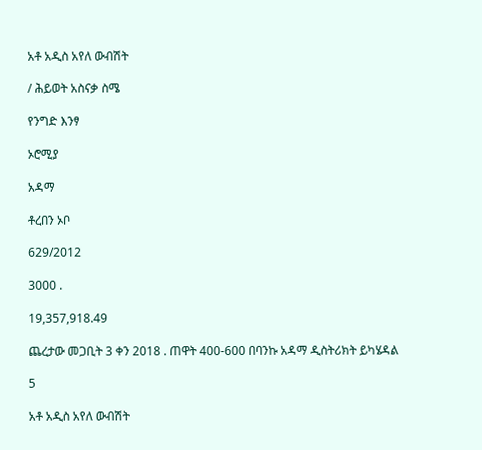አቶ አዲስ አየለ ውብሽት

/ ሕይወት አስናቃ ስሜ

የንግድ እንፃ

ኦሮሚያ

አዳማ

ቶረበን ኦቦ

629/2012

3000 .

19,357,918.49

ጨረታው መጋቢት 3 ቀን 2018 . ጠዋት 400-600 በባንኩ አዳማ ዲስትሪክት ይካሄዳል

5

አቶ አዲስ አየለ ውብሽት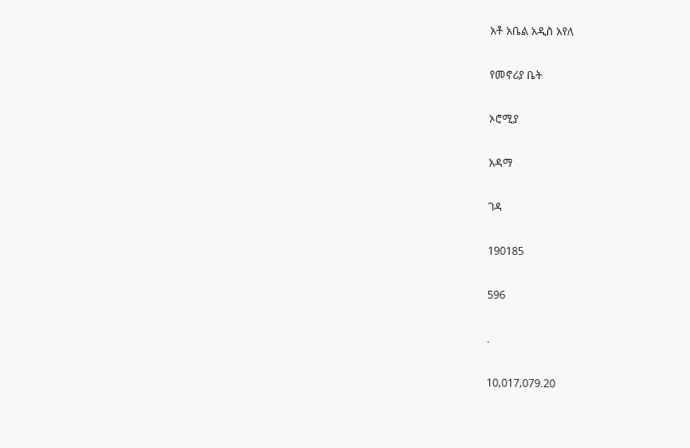አቶ አቤል አዲስ አየለ

የመኖሪያ ቤት

ኦሮሚያ

አዳማ

ገዳ

190185

596

.

10,017,079.20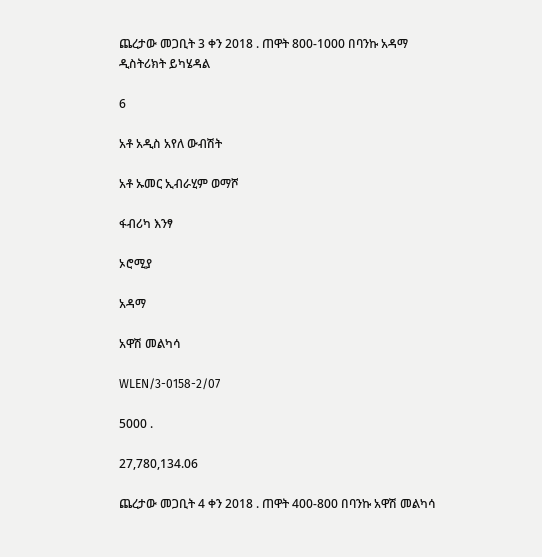ጨረታው መጋቢት 3 ቀን 2018 . ጠዋት 800-1000 በባንኩ አዳማ ዲስትሪክት ይካሄዳል

6

አቶ አዲስ አየለ ውብሽት

አቶ ኡመር ኢብራሂም ወማሾ

ፋብሪካ እንፃ

ኦሮሚያ

አዳማ

አዋሽ መልካሳ

WLEN/3-0158-2/07

5000 .

27,780,134.06

ጨረታው መጋቢት 4 ቀን 2018 . ጠዋት 400-800 በባንኩ አዋሽ መልካሳ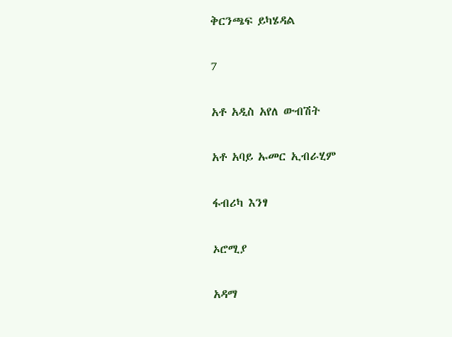ቅርንጫፍ ይካሄዳል

7

አቶ አዲስ አየለ ውብሽት

አቶ አባይ ኡመር ኢብራሂም

ፋብሪካ እንፃ

ኦሮሚያ

አዳማ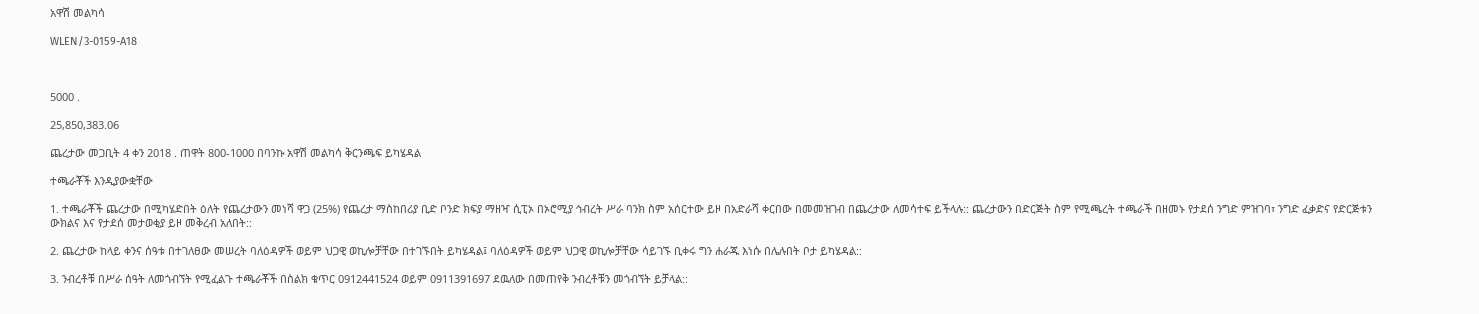አዋሽ መልካሳ

WLEN/3-0159-A18



5000 .

25,850,383.06

ጨረታው መጋቢት 4 ቀን 2018 . ጠዋት 800-1000 በባንኩ አዋሽ መልካሳ ቅርንጫፍ ይካሄዳል

ተጫራቾች እንዲያውቋቸው

1. ተጫራቾች ጨረታው በሚካሄድበት ዕለት የጨረታውን መነሻ ዋጋ (25%) የጨረታ ማስከበሪያ ቢድ ቦንድ ክፍያ ማዘዣ ሲፒኦ በኦሮሚያ ኅብረት ሥራ ባንክ ስም አሰርተው ይዞ በአድራሻ ቀርበው በመመዝገብ በጨረታው ለመሳተፍ ይችላሉ:: ጨረታውን በድርጅት ስም የሚጫረት ተጫራች በዘመኑ የታደሰ ንግድ ምዝገባ፣ ንግድ ፈቃድና የድርጅቱን ውክልና እና የታደሰ መታወቂያ ይዞ መቅረብ አለበት::

2. ጨረታው ከላይ ቀንና ሰዓቱ በተገለፀው መሠረት ባለዕዳዎች ወይም ህጋዊ ወኪሎቻቸው በተገኙበት ይካሄዳል፤ ባለዕዳዎች ወይም ህጋዊ ወኪሎቻቸው ሳይገኙ ቢቀሩ ግን ሐራጁ እነሱ በሌሉበት ቦታ ይካሄዳል::

3. ንብረቶቹ በሥራ ሰዓት ለመጎብኘት የሚፈልጉ ተጫራቾች በስልክ ቁጥር 0912441524 ወይም 0911391697 ደዉለው በመጠየቅ ንብረቶቹን መጎብኘት ይቻላል::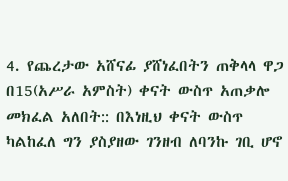4. የጨረታው አሸናፊ ያሸነፈበትን ጠቅላላ ዋጋ በ15(አሥራ አምስት) ቀናት ውስጥ አጠቃሎ መክፈል አለበት:: በእነዚህ ቀናት ውስጥ ካልከፈለ ግን ያስያዘው ገንዘብ ለባንኩ ገቢ ሆኖ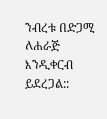ንብረቱ በድጋሚ ለሐራጅ እንዲቀርብ ይደረጋል::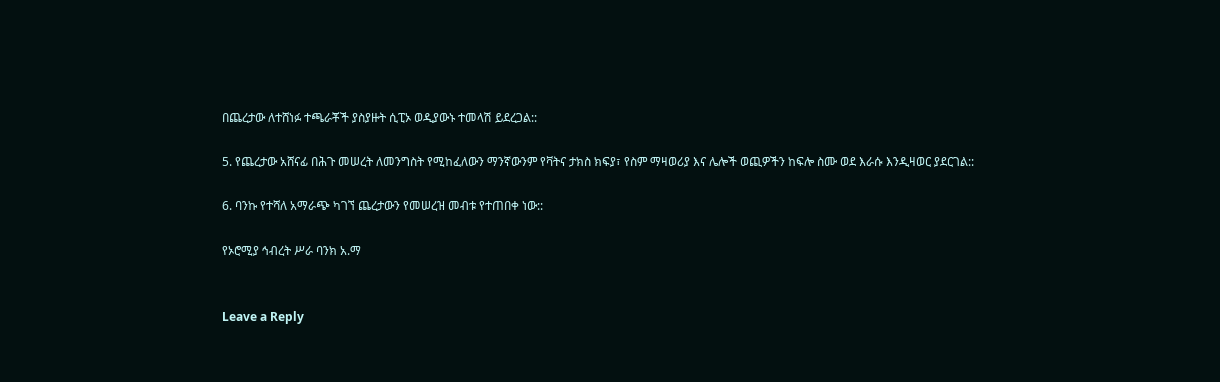በጨረታው ለተሸነፉ ተጫራቾች ያስያዙት ሲፒኦ ወዲያውኑ ተመላሽ ይደረጋል::

5. የጨረታው አሸናፊ በሕጉ መሠረት ለመንግስት የሚከፈለውን ማንኛውንም የቫትና ታክስ ክፍያ፣ የስም ማዛወሪያ እና ሌሎች ወጪዎችን ከፍሎ ስሙ ወደ እራሱ እንዲዛወር ያደርገል::

6. ባንኩ የተሻለ አማራጭ ካገኘ ጨረታውን የመሠረዝ መብቱ የተጠበቀ ነው::

የኦሮሚያ ኅብረት ሥራ ባንክ አ.ማ


Leave a Reply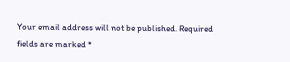Your email address will not be published. Required fields are marked *